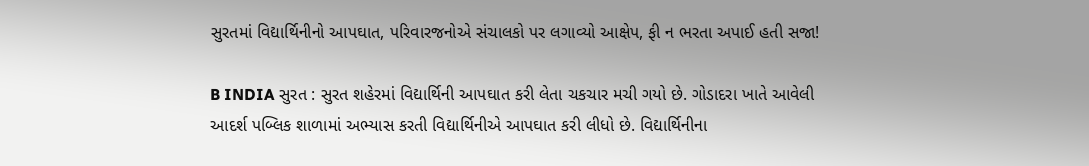સુરતમાં વિદ્યાર્થિનીનો આપઘાત, પરિવારજનોએ સંચાલકો પર લગાવ્યો આક્ષેપ, ફી ન ભરતા અપાઈ હતી સજા!

B INDIA સુરત : સુરત શહેરમાં વિદ્યાર્થિની આપઘાત કરી લેતા ચકચાર મચી ગયો છે. ગોડાદરા ખાતે આવેલી આદર્શ પબ્લિક શાળામાં અભ્યાસ કરતી વિદ્યાર્થિનીએ આપઘાત કરી લીધો છે. વિદ્યાર્થિનીના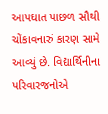આપઘાત પાછળ સૌથી ચોંકાવનારું કારણ સામે આવ્યું છે. વિદ્યાર્થિનીના પરિવારજનોએ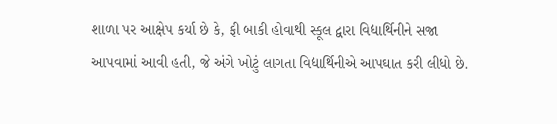શાળા પર આક્ષેપ કર્યા છે કે, ફી બાકી હોવાથી સ્કૂલ દ્વારા વિદ્યાર્થિનીને સજા આપવામાં આવી હતી, જે અંગે ખોટું લાગતા વિદ્યાર્થિનીએ આપઘાત કરી લીધો છે.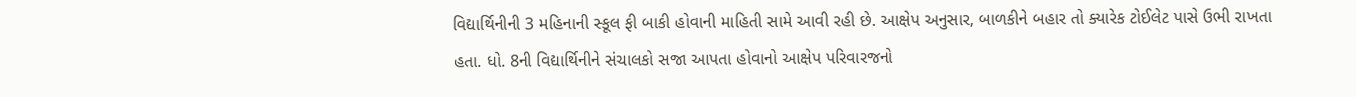વિદ્યાર્થિનીની 3 મહિનાની સ્કૂલ ફી બાકી હોવાની માહિતી સામે આવી રહી છે. આક્ષેપ અનુસાર, બાળકીને બહાર તો ક્યારેક ટોઈલેટ પાસે ઉભી રાખતા હતા. ધો. 8ની વિદ્યાર્થિનીને સંચાલકો સજા આપતા હોવાનો આક્ષેપ પરિવારજનો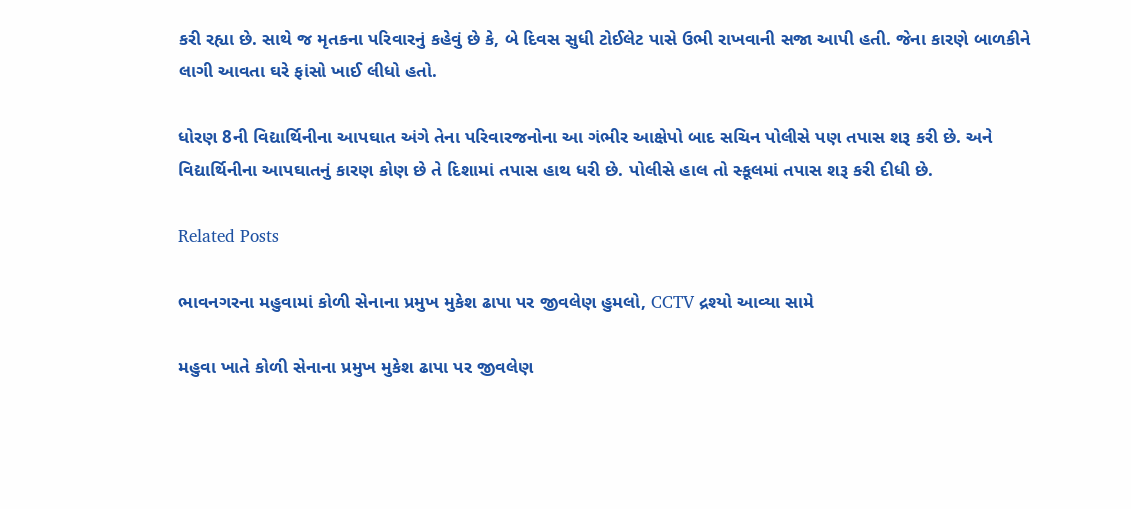કરી રહ્યા છે. સાથે જ મૃતકના પરિવારનું કહેવું છે કે, બે દિવસ સુધી ટોઈલેટ પાસે ઉભી રાખવાની સજા આપી હતી. જેના કારણે બાળકીને લાગી આવતા ઘરે ફાંસો ખાઈ લીધો હતો.

ધોરણ 8ની વિદ્યાર્થિનીના આપઘાત અંગે તેના પરિવારજનોના આ ગંભીર આક્ષેપો બાદ સચિન પોલીસે પણ તપાસ શરૂ કરી છે. અને વિદ્યાર્થિનીના આપઘાતનું કારણ કોણ છે તે દિશામાં તપાસ હાથ ધરી છે. પોલીસે હાલ તો સ્કૂલમાં તપાસ શરૂ કરી દીધી છે.

Related Posts

ભાવનગરના મહુવામાં કોળી સેનાના પ્રમુખ મુકેશ ઢાપા પર જીવલેણ હુમલો, CCTV દ્રશ્યો આવ્યા સામે

મહુવા ખાતે કોળી સેનાના પ્રમુખ મુકેશ ઢાપા પર જીવલેણ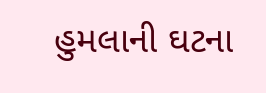હુમલાની ઘટના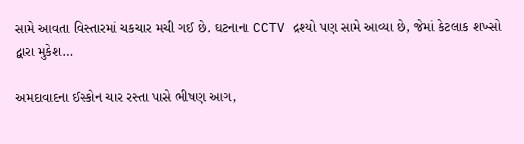સામે આવતા વિસ્તારમાં ચકચાર મચી ગઈ છે. ઘટનાના CCTV દ્રશ્યો પણ સામે આવ્યા છે, જેમાં કેટલાક શખ્સો દ્વારા મુકેશ…

અમદાવાદના ઈસ્કોન ચાર રસ્તા પાસે ભીષણ આગ,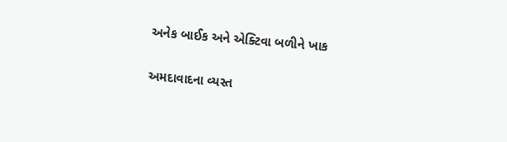અનેક બાઈક અને એક્ટિવા બળીને ખાક

અમદાવાદના વ્યસ્ત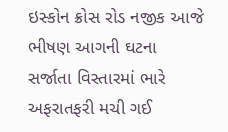ઇસ્કોન ક્રોસ રોડ નજીક આજે ભીષણ આગની ઘટના સર્જાતા વિસ્તારમાં ભારે અફરાતફરી મચી ગઈ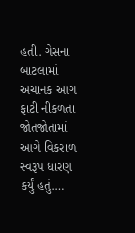હતી. ગેસના બાટલામાં અચાનક આગ ફાટી નીકળતા જોતજોતામાં આગે વિકરાળ સ્વરૂપ ધારણ કર્યું હતું.…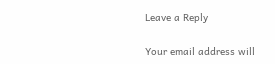Leave a Reply

Your email address will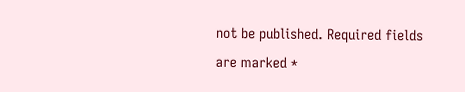not be published. Required fields are marked *